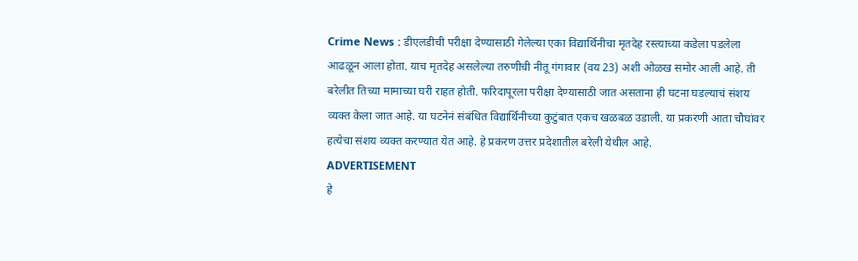Crime News : डीएलडीची परीक्षा देण्यासाठी गेलेल्या एका विद्यार्थिनीचा मृतदेह रस्त्याच्या कडेला पडलेला आढळून आला होता. याच मृतदेह असलेल्या तरुणीची नीतू गंगावार (वय 23) अशी ओळख समोर आली आहे. ती बरेलीत तिच्या मामाच्या घरी राहत होती. फरिदापूरला परीक्षा देण्यासाठी जात असताना ही घटना घडल्याचं संशय व्यक्त केला जात आहे. या घटनेनं संबंधित विद्यार्थिनीच्या कुटुंबात एकच खळबळ उडाली. या प्रकरणी आता चौघांवर हत्येचा संशय व्यक्त करण्यात येत आहे. हे प्रकरण उत्तर प्रदेशातील बरेली येथील आहे.
ADVERTISEMENT
हे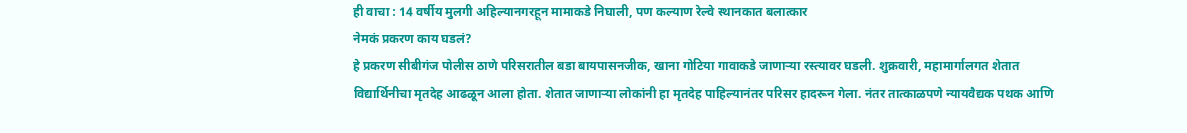ही वाचा : 14 वर्षीय मुलगी अहिल्यानगरहून मामाकडे निघाली, पण कल्याण रेल्वे स्थानकात बलात्कार
नेमकं प्रकरण काय घडलं?
हे प्रकरण सीबीगंज पोलीस ठाणे परिसरातील बडा बायपासनजीक, खाना गोटिया गावाकडे जाणाऱ्या रस्त्यावर घडली. शुक्रवारी, महामार्गालगत शेतात विद्यार्थिनीचा मृतदेह आढळून आला होता. शेतात जाणाऱ्या लोकांनी हा मृतदेह पाहिल्यानंतर परिसर हादरून गेला. नंतर तात्काळपणे न्यायवैद्यक पथक आणि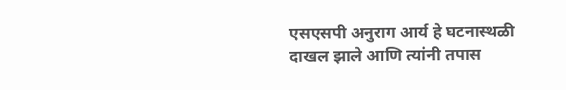एसएसपी अनुराग आर्य हे घटनास्थळी दाखल झाले आणि त्यांनी तपास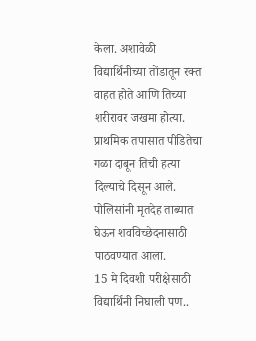केला. अशावेळी विद्यार्थिनीच्या तोंडातून रक्त वाहत होते आणि तिच्या शरीरावर जखमा होत्या. प्राथमिक तपासात पीडितेचा गळा दाबून तिची हत्या दिल्याचे दिसून आले. पोलिसांनी मृतदेह ताब्यात घेऊन शवविच्छेदनासाठी पाठवण्यात आला.
15 मे दिवशी परीक्षेसाठी विद्यार्थिनी निघाली पण..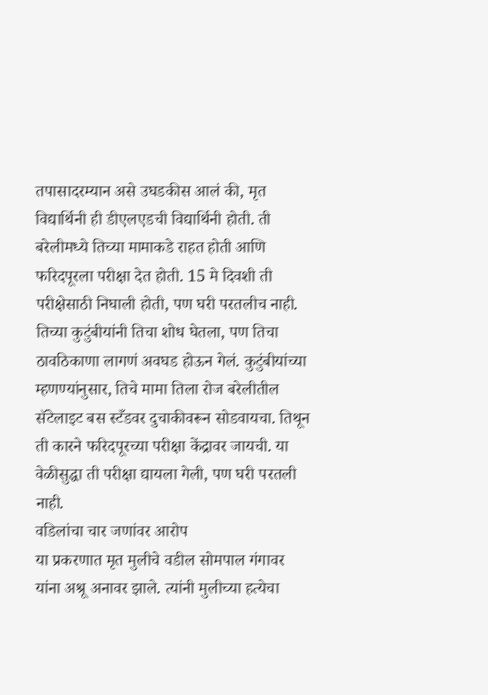तपासादरम्यान असे उघडकीस आलं की, मृत विद्यार्थिनी ही डीएलएडची विद्यार्थिनी होती. ती बरेलीमध्ये तिच्या मामाकडे राहत होती आणि फरिदपूरला परीक्षा देत होती. 15 मे दिवशी ती परीक्षेसाठी निघाली होती, पण घरी परतलीच नाही. तिच्या कुटुंबीयांनी तिचा शोध घेतला, पण तिचा ठावठिकाणा लागणं अवघड होऊन गेलं. कुटुंबीयांच्या म्हणण्यांनुसार, तिचे मामा तिला रोज बरेलीतील सॅटेलाइट बस स्टँडवर दुचाकीवरून सोडवायचा. तिथून ती कारने फरिदपूरच्या परीक्षा केंद्रावर जायची. या वेळीसुद्धा ती परीक्षा द्यायला गेली, पण घरी परतली नाही.
वडिलांचा चार जणांवर आरोप
या प्रकरणात मृत मुलीचे वडील सोमपाल गंगावर यांना अश्रू अनावर झाले. त्यांनी मुलीच्या हत्येचा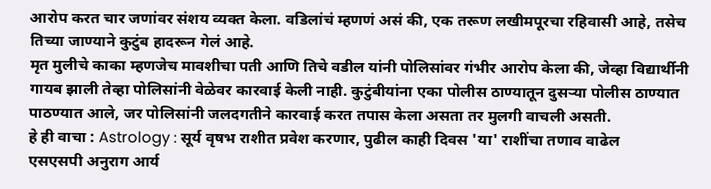आरोप करत चार जणांवर संशय व्यक्त केला. वडिलांचं म्हणणं असं की, एक तरूण लखीमपूरचा रहिवासी आहे, तसेच तिच्या जाण्याने कुटुंब हादरून गेलं आहे.
मृत मुलीचे काका म्हणजेच मावशीचा पती आणि तिचे वडील यांनी पोलिसांवर गंभीर आरोप केला की, जेव्हा विद्यार्थीनी गायब झाली तेव्हा पोलिसांनी वेळेवर कारवाई केली नाही. कुटुंबीयांना एका पोलीस ठाण्यातून दुसऱ्या पोलीस ठाण्यात पाठण्यात आले, जर पोलिसांनी जलदगतीने कारवाई करत तपास केला असता तर मुलगी वाचली असती.
हे ही वाचा : Astrology : सूर्य वृषभ राशीत प्रवेश करणार, पुढील काही दिवस 'या' राशींचा तणाव वाढेल
एसएसपी अनुराग आर्य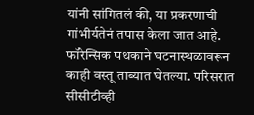यांनी सांगितलं की, या प्रकरणाची गांभीर्यतेनं तपास केला जात आहे. फॉरेन्सिक पथकाने घटनास्थळावरून काही वस्तू ताब्यात घेतल्या. परिसरात सीसीटीव्ही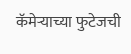कॅमेऱ्याच्या फुटेजची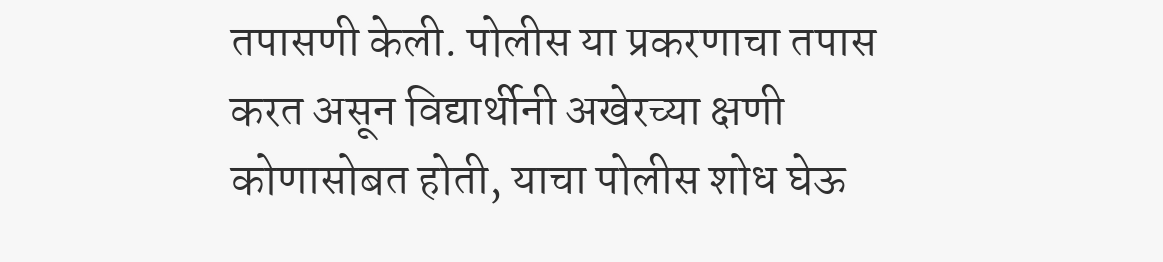तपासणी केली. पोलीस या प्रकरणाचा तपास करत असून विद्यार्थीनी अखेरच्या क्षणी कोणासोबत होती, याचा पोलीस शोध घेऊ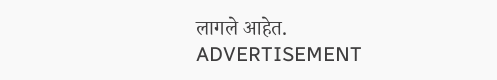लागले आहेत.
ADVERTISEMENT